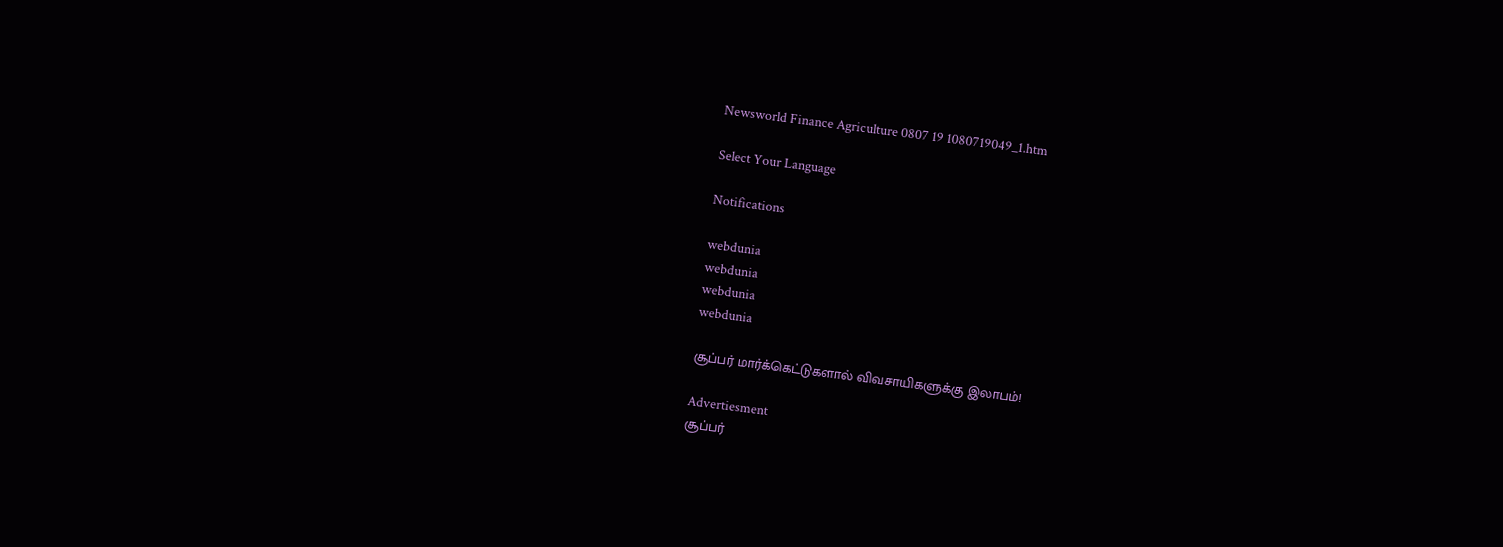Newsworld Finance Agriculture 0807 19 1080719049_1.htm

Select Your Language

Notifications

webdunia
webdunia
webdunia
webdunia

சூப்பர் மார்க்கெட்டுகளால் விவசாயிகளுக்கு இலாபம்!

Advertiesment
சூப்பர்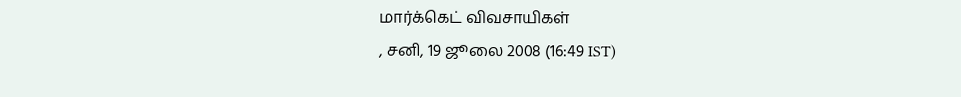மார்க்கெட் விவசாயிக‌ள்
, சனி, 19 ஜூலை 2008 (16:49 IST)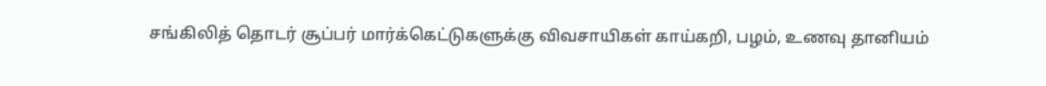சங்கிலித் தொடர் சூப்பர் மார்க்கெட்டுகளுக்கு விவசாயிகள் காய்கறி, பழம், உணவு தானியம்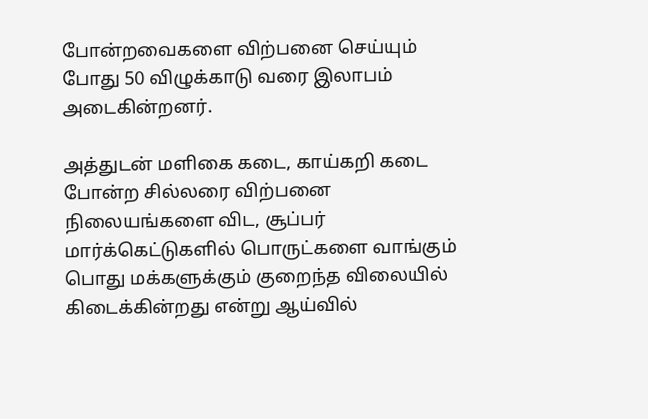போன்றவைகளை விற்பனை செய்யும் போது 50 விழுக்காடு வரை இலாபம் அடைகின்றனர்.

அத்துடன் மளிகை கடை, காய்கறி கடை போன்ற சில்லரை விற்பனை நிலையங்களை விட, சூப்பர் மார்க்கெட்டுகளில் பொருட்களை வாங்கும் பொது மக்களுக்கும் குறைந்த விலையில் கிடைக்கின்றது என்று ஆய்வில்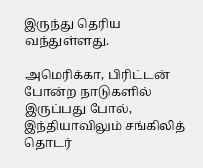இருந்து தெரிய வந்துள்ளது.

அமெரிக்கா, பிரிட்டன் போன்ற நாடுகளில் இருப்பது போல், இந்தியாவிலும் சங்கிலித் தொடர்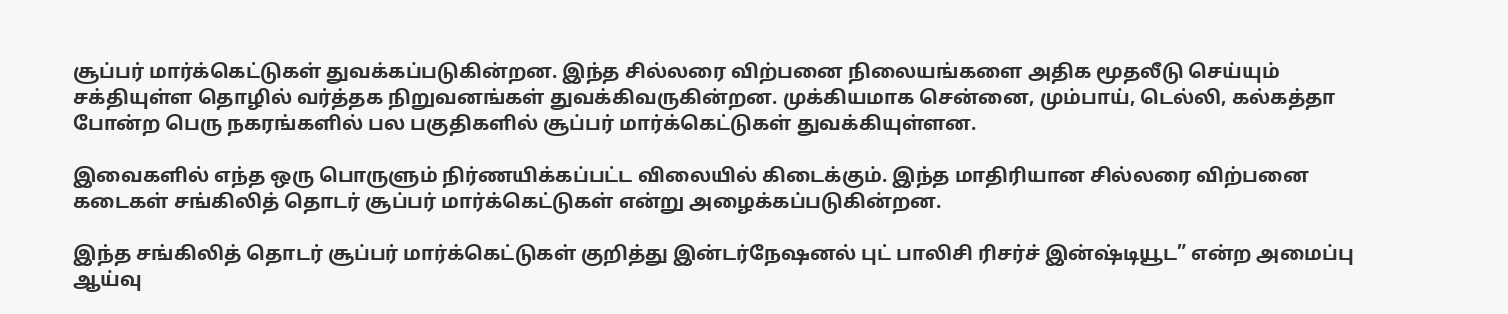சூப்பர் மார்க்கெட்டுகள் துவக்கப்படுகின்றன. இந்த சில்லரை விற்பனை நிலையங்களை அதிக மூதலீடு செய்யும் சக்தியுள்ள தொழில் வர்த்தக நிறுவனங்கள் துவக்கிவருகின்றன. முக்கியமாக சென்னை, மும்பாய், டெல்லி, கல்கத்தா போன்ற பெரு நகரங்களில் பல பகுதிகளில் சூப்பர் மார்க்கெட்டுகள் துவக்கியுள்ளன.

இவைகளில் எந்த ஒரு பொருளும் நிர்ணயிக்கப்பட்ட விலையில் கிடைக்கும். இந்த மாதிரியான சில்லரை விற்பனை கடைகள் சங்கிலித் தொடர் சூப்பர் மார்க்கெட்டுகள் என்று அழைக்கப்படுகின்றன.

இந்த சங்கிலித் தொடர் சூப்பர் மார்க்கெட்டுகள் குறித்து இன்டர்நேஷனல் புட் பாலிசி ரிசர்ச் இன்ஷ்டியூட” என்ற அமைப்பு ஆய்வு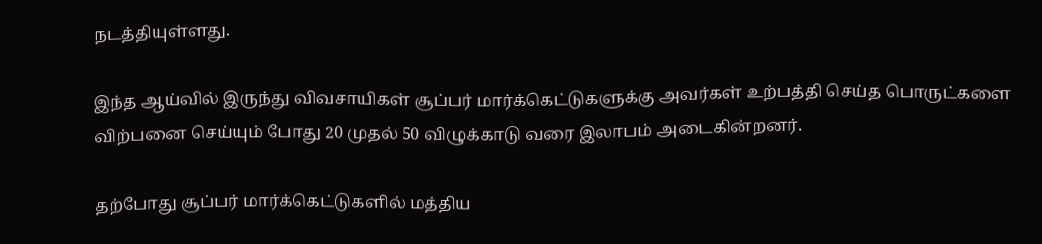நடத்தியுள்ளது.

இந்த ஆய்வில் இருந்து விவசாயிகள் சூப்பர் மார்க்கெட்டுகளுக்கு அவர்கள் உற்பத்தி செய்த பொருட்களை விற்பனை செய்யும் போது 20 முதல் 50 விழுக்காடு வரை இலாபம் அடைகின்றனர்.

தற்போது சூப்பர் மார்க்கெட்டுகளில் மத்திய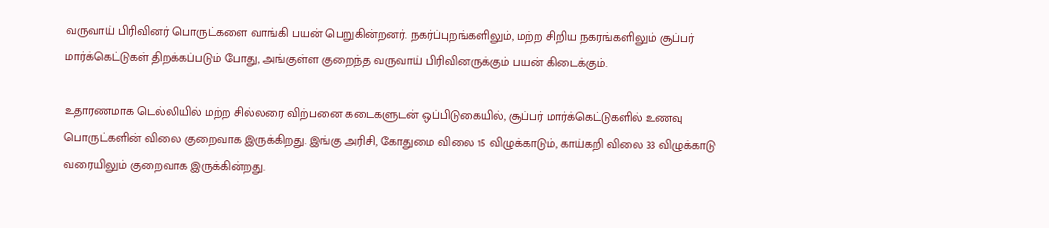வருவாய் பிரிவினர் பொருட்களை வாங்கி பயன் பெறுகின்றனர். நகர்ப்புறங்களிலும், மற்ற சிறிய நகரங்களிலும் சூப்பர் மார்க்கெட்டுகள் திறக்கப்படும் போது, அங்குள்ள குறைந்த வருவாய் பிரிவினருக்கும் பயன் கிடைக்கும்.

உதாரணமாக டெல்லியில் மற்ற சில்லரை விற்பனை கடைகளுடன் ஒப்பிடுகையில், சூப்பர் மார்க்கெட்டுகளில் உணவு பொருட்களின் விலை குறைவாக இருக்கிறது. இங்கு அரிசி, கோதுமை விலை 15 விழுக்காடும், காய்கறி விலை 33 விழுக்காடு வரையிலும் குறைவாக இருக்கின்றது.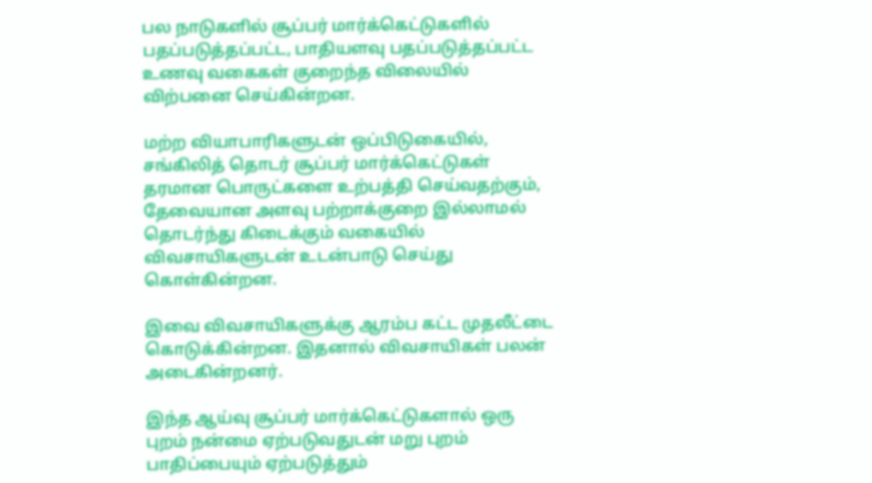பல நாடுகளில் சூப்பர் மார்க்கெட்டுகளில் பதப்படுத்தப்பட்ட, பாதியளவு பதப்படுத்தப்பட்ட உணவு வகைகள் குறைந்த விலையில் விற்பனை செய்கின்றன.

மற்ற வியாபாரிகளுடன் ஒப்பிடுகையில், சங்கிலித் தொடர் சூப்பர் மார்க்கெட்டுகள் தரமான பொருட்களை உற்பத்தி செய்வதற்கும், தேவையான அளவு பற்றாக்குறை இல்லாமல் தொடர்ந்து கிடைக்கும் வகையில் விவசாயிகளுடன் உடன்பாடு செய்து கொள்கின்றன.

இவை விவசாயிகளுக்கு ஆரம்ப கட்ட முதலீட்டை கொடுக்கின்றன. இதனால் விவசாயிகள் பலன் அடைகின்றனர்.

இந்த ஆய்வு சூப்பர் மார்க்கெட்டுகளால் ஒரு புறம் நன்மை ஏற்படுவதுடன் மறு புறம் பாதிப்பையும் ஏற்படுத்தும்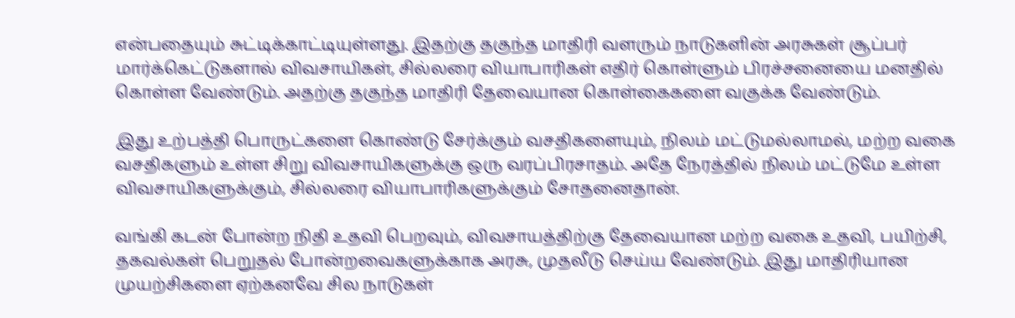என்பதையும் சுட்டிக்காட்டியுள்ளது. இதற்கு தகுந்த மாதிரி வளரும் நாடுகளின் அரசுகள் சூப்பர் மார்க்கெட்டுகளால் விவசாயிகள், சில்லரை வியாபாரிகள் எதிர் கொள்ளும் பிரச்சனையை மனதில் கொள்ள வேண்டும். அதற்கு தகுந்த மாதிரி தேவையான கொள்கைகளை வகுக்க வேண்டும்.

இது உற்பத்தி பொருட்களை கொண்டு சேர்க்கும் வசதிகளையும், நிலம் மட்டுமல்லாமல், மற்ற வகை வசதிகளும் உள்ள சிறு விவசாயிகளுக்கு ஒரு வரப்பிரசாதம். அதே நேரத்தில் நிலம் மட்டுமே உள்ள விவசாயிகளுக்கும், சில்லரை வியாபாரிகளுக்கும் சோதனைதான்.

வங்கி கடன் போன்ற நிதி உதவி பெறவும், விவசாயத்திற்கு தேவையான மற்ற வகை உதவி, பயிற்சி, தகவல்கள் பெறுதல் போன்றவைகளுக்காக அரசு, முதலீடு செய்ய வேண்டும். இது மாதிரியான முயற்சிகளை ஏற்கனவே சில நாடுகள்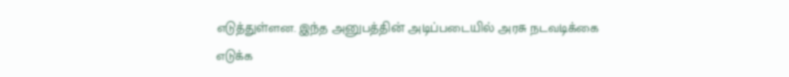எடுத்துள்ளன. இந்த அனுபத்தின் அடிப்படையில் அரசு நடவடிக்கை எடுக்க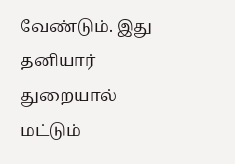வேண்டும். இது தனியார் துறையால் மட்டும்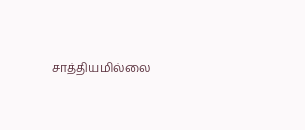சாத்தியமில்லை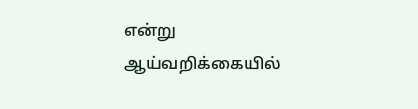என்று ஆய்வறிக்கையில்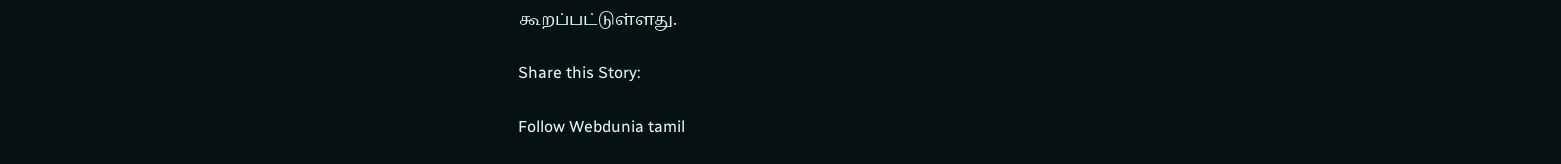கூறப்பட்டுள்ளது.

Share this Story:

Follow Webdunia tamil